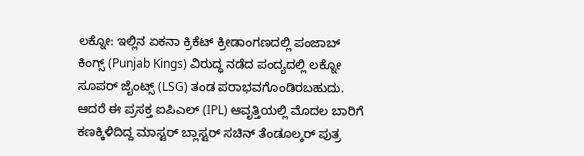ಲಕ್ನೋ: ಇಲ್ಲಿನ ಏಕನಾ ಕ್ರಿಕೆಟ್ ಕ್ರೀಡಾಂಗಣದಲ್ಲಿ ಪಂಜಾಬ್ ಕಿಂಗ್ಸ್ (Punjab Kings) ವಿರುದ್ಧ ನಡೆದ ಪಂದ್ಯದಲ್ಲಿ ಲಕ್ನೋ ಸೂಪರ್ ಜೈಂಟ್ಸ್ (LSG) ತಂಡ ಪರಾಭವಗೊಂಡಿರಬಹುದು. ಆದರೆ ಈ ಪ್ರಸಕ್ತ ಐಪಿಎಲ್ (IPL) ಆವೃತ್ತಿಯಲ್ಲಿ ಮೊದಲ ಬಾರಿಗೆ ಕಣಕ್ಕಿಳಿದಿದ್ದ ಮಾಸ್ಟರ್ ಬ್ಲಾಸ್ಟರ್ ಸಚಿನ್ ತೆಂಡೂಲ್ಕರ್ ಪುತ್ರ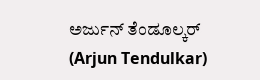ಅರ್ಜುನ್ ತೆಂಡೂಲ್ಕರ್ (Arjun Tendulkar)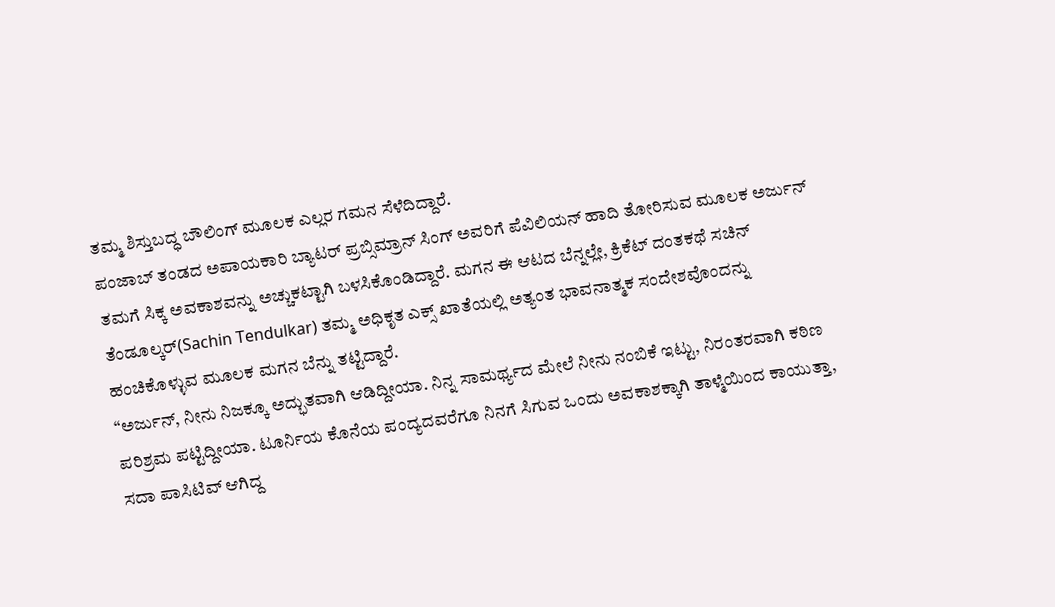ತಮ್ಮ ಶಿಸ್ತುಬದ್ಧ ಬೌಲಿಂಗ್ ಮೂಲಕ ಎಲ್ಲರ ಗಮನ ಸೆಳೆದಿದ್ದಾರೆ.
ಪಂಜಾಬ್ ತಂಡದ ಅಪಾಯಕಾರಿ ಬ್ಯಾಟರ್ ಪ್ರಬ್ಸಿಮ್ರಾನ್ ಸಿಂಗ್ ಅವರಿಗೆ ಪೆವಿಲಿಯನ್ ಹಾದಿ ತೋರಿಸುವ ಮೂಲಕ ಅರ್ಜುನ್ ತಮಗೆ ಸಿಕ್ಕ ಅವಕಾಶವನ್ನು ಅಚ್ಚುಕಟ್ಟಾಗಿ ಬಳಸಿಕೊಂಡಿದ್ದಾರೆ. ಮಗನ ಈ ಆಟದ ಬೆನ್ನಲ್ಲೇ, ಕ್ರಿಕೆಟ್ ದಂತಕಥೆ ಸಚಿನ್ ತೆಂಡೂಲ್ಕರ್(Sachin Tendulkar) ತಮ್ಮ ಅಧಿಕೃತ ಎಕ್ಸ್ ಖಾತೆಯಲ್ಲಿ ಅತ್ಯಂತ ಭಾವನಾತ್ಮಕ ಸಂದೇಶವೊಂದನ್ನು ಹಂಚಿಕೊಳ್ಳುವ ಮೂಲಕ ಮಗನ ಬೆನ್ನು ತಟ್ಟಿದ್ದಾರೆ.
“ಅರ್ಜುನ್, ನೀನು ನಿಜಕ್ಕೂ ಅದ್ಭುತವಾಗಿ ಆಡಿದ್ದೀಯಾ. ನಿನ್ನ ಸಾಮರ್ಥ್ಯದ ಮೇಲೆ ನೀನು ನಂಬಿಕೆ ಇಟ್ಟು, ನಿರಂತರವಾಗಿ ಕಠಿಣ ಪರಿಶ್ರಮ ಪಟ್ಟಿದ್ದೀಯಾ. ಟೂರ್ನಿಯ ಕೊನೆಯ ಪಂದ್ಯದವರೆಗೂ ನಿನಗೆ ಸಿಗುವ ಒಂದು ಅವಕಾಶಕ್ಕಾಗಿ ತಾಳ್ಮೆಯಿಂದ ಕಾಯುತ್ತಾ, ಸದಾ ಪಾಸಿಟಿವ್ ಆಗಿದ್ದ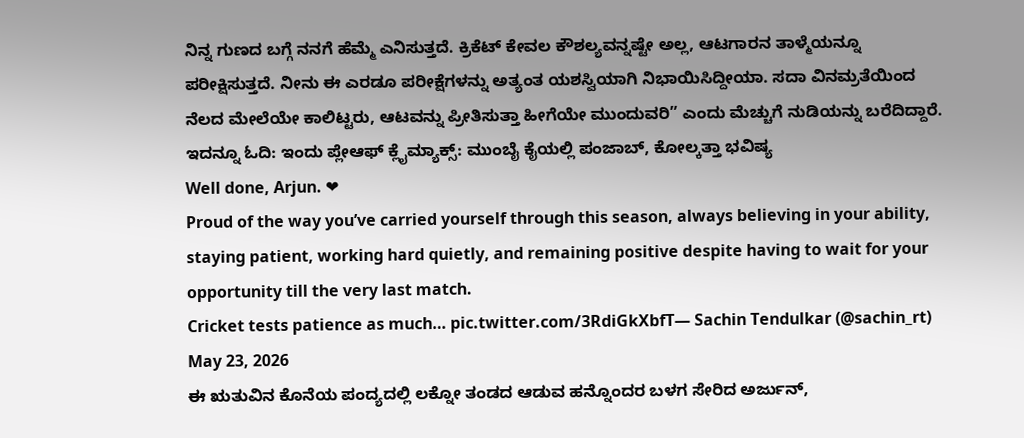ನಿನ್ನ ಗುಣದ ಬಗ್ಗೆ ನನಗೆ ಹೆಮ್ಮೆ ಎನಿಸುತ್ತದೆ. ಕ್ರಿಕೆಟ್ ಕೇವಲ ಕೌಶಲ್ಯವನ್ನಷ್ಟೇ ಅಲ್ಲ, ಆಟಗಾರನ ತಾಳ್ಮೆಯನ್ನೂ ಪರೀಕ್ಷಿಸುತ್ತದೆ. ನೀನು ಈ ಎರಡೂ ಪರೀಕ್ಷೆಗಳನ್ನು ಅತ್ಯಂತ ಯಶಸ್ವಿಯಾಗಿ ನಿಭಾಯಿಸಿದ್ದೀಯಾ. ಸದಾ ವಿನಮ್ರತೆಯಿಂದ ನೆಲದ ಮೇಲೆಯೇ ಕಾಲಿಟ್ಟರು, ಆಟವನ್ನು ಪ್ರೀತಿಸುತ್ತಾ ಹೀಗೆಯೇ ಮುಂದುವರಿ” ಎಂದು ಮೆಚ್ಚುಗೆ ನುಡಿಯನ್ನು ಬರೆದಿದ್ದಾರೆ. ಇದನ್ನೂ ಓದಿ: ಇಂದು ಪ್ಲೇಆಫ್ ಕ್ಲೈಮ್ಯಾಕ್ಸ್: ಮುಂಬೈ ಕೈಯಲ್ಲಿ ಪಂಜಾಬ್, ಕೋಲ್ಕತ್ತಾ ಭವಿಷ್ಯ
Well done, Arjun. ❤
Proud of the way you’ve carried yourself through this season, always believing in your ability, staying patient, working hard quietly, and remaining positive despite having to wait for your opportunity till the very last match.
Cricket tests patience as much… pic.twitter.com/3RdiGkXbfT— Sachin Tendulkar (@sachin_rt) May 23, 2026
ಈ ಋತುವಿನ ಕೊನೆಯ ಪಂದ್ಯದಲ್ಲಿ ಲಕ್ನೋ ತಂಡದ ಆಡುವ ಹನ್ನೊಂದರ ಬಳಗ ಸೇರಿದ ಅರ್ಜುನ್,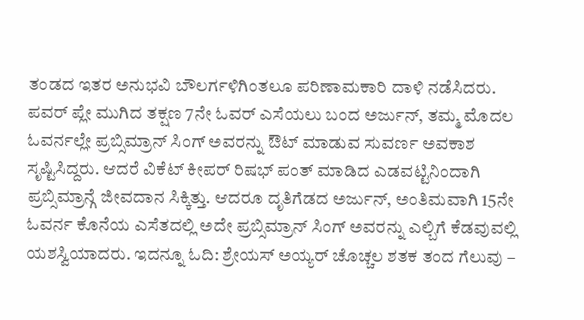ತಂಡದ ಇತರ ಅನುಭವಿ ಬೌಲರ್ಗಳಿಗಿಂತಲೂ ಪರಿಣಾಮಕಾರಿ ದಾಳಿ ನಡೆಸಿದರು. ಪವರ್ ಪ್ಲೇ ಮುಗಿದ ತಕ್ಷಣ 7ನೇ ಓವರ್ ಎಸೆಯಲು ಬಂದ ಅರ್ಜುನ್, ತಮ್ಮ ಮೊದಲ ಓವರ್ನಲ್ಲೇ ಪ್ರಬ್ಸಿಮ್ರಾನ್ ಸಿಂಗ್ ಅವರನ್ನು ಔಟ್ ಮಾಡುವ ಸುವರ್ಣ ಅವಕಾಶ ಸೃಷ್ಟಿಸಿದ್ದರು. ಆದರೆ ವಿಕೆಟ್ ಕೀಪರ್ ರಿಷಭ್ ಪಂತ್ ಮಾಡಿದ ಎಡವಟ್ಟಿನಿಂದಾಗಿ ಪ್ರಬ್ಸಿಮ್ರಾನ್ಗೆ ಜೀವದಾನ ಸಿಕ್ಕಿತ್ತು. ಆದರೂ ದೃತಿಗೆಡದ ಅರ್ಜುನ್, ಅಂತಿಮವಾಗಿ 15ನೇ ಓವರ್ನ ಕೊನೆಯ ಎಸೆತದಲ್ಲಿ ಅದೇ ಪ್ರಬ್ಸಿಮ್ರಾನ್ ಸಿಂಗ್ ಅವರನ್ನು ಎಲ್ಬಿಗೆ ಕೆಡವುವಲ್ಲಿ ಯಶಸ್ವಿಯಾದರು. ಇದನ್ನೂ ಓದಿ: ಶ್ರೇಯಸ್ ಅಯ್ಯರ್ ಚೊಚ್ಚಲ ಶತಕ ತಂದ ಗೆಲುವು –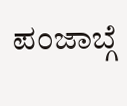ಪಂಜಾಬ್ಗೆ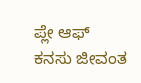ಪ್ಲೇ ಆಫ್ ಕನಸು ಜೀವಂತ